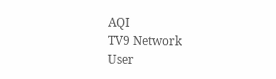AQI
TV9 Network
User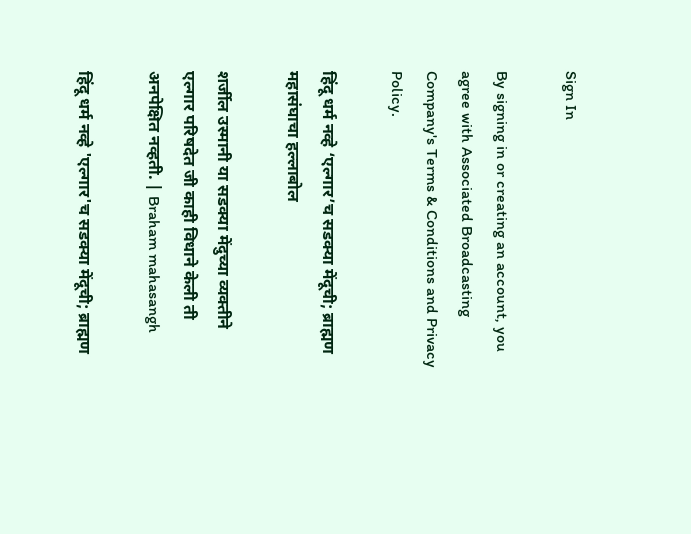Sign In

By signing in or creating an account, you agree with Associated Broadcasting Company's Terms & Conditions and Privacy Policy.

हिंदू धर्म नव्हे ‘एल्गार’च सडक्या मेंदूची; ब्राह्मण महासंघाचा हल्लाबोल

शर्जील उस्मानी या सडक्या मेंदुच्या व्यक्तीने एल्गार परिषदेत जी काही विधाने केली ती अनपेक्षित नव्हती. | Braham mahasangh

हिंदू धर्म नव्हे 'एल्गार'च सडक्या मेंदूची; ब्राह्मण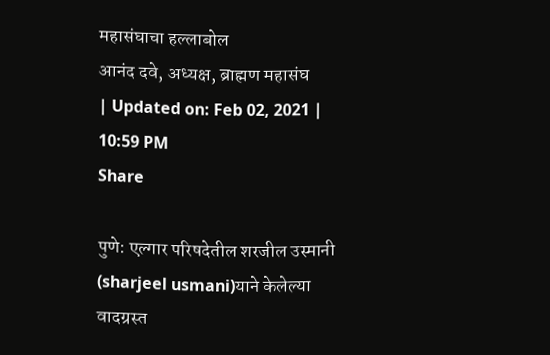महासंघाचा हल्लाबोल
आनंद दवे, अध्यक्ष, ब्राह्मण महासंघ
| Updated on: Feb 02, 2021 | 10:59 PM
Share

पुणे: एल्गार परिषदेतील शरजील उस्मानी (sharjeel usmani)याने केलेल्या वादग्रस्त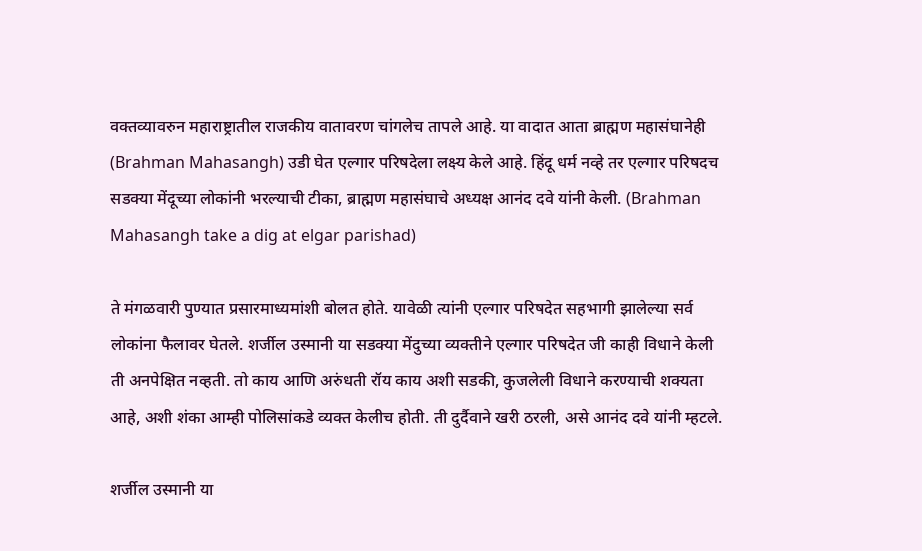वक्तव्यावरुन महाराष्ट्रातील राजकीय वातावरण चांगलेच तापले आहे. या वादात आता ब्राह्मण महासंघानेही (Brahman Mahasangh) उडी घेत एल्गार परिषदेला लक्ष्य केले आहे. हिंदू धर्म नव्हे तर एल्गार परिषदच सडक्या मेंदूच्या लोकांनी भरल्याची टीका, ब्राह्मण महासंघाचे अध्यक्ष आनंद दवे यांनी केली. (Brahman Mahasangh take a dig at elgar parishad)

ते मंगळवारी पुण्यात प्रसारमाध्यमांशी बोलत होते. यावेळी त्यांनी एल्गार परिषदेत सहभागी झालेल्या सर्व लोकांना फैलावर घेतले. शर्जील उस्मानी या सडक्या मेंदुच्या व्यक्तीने एल्गार परिषदेत जी काही विधाने केली ती अनपेक्षित नव्हती. तो काय आणि अरुंधती रॉय काय अशी सडकी, कुजलेली विधाने करण्याची शक्यता आहे, अशी शंका आम्ही पोलिसांकडे व्यक्त केलीच होती. ती दुर्दैवाने खरी ठरली, असे आनंद दवे यांनी म्हटले.

शर्जील उस्मानी या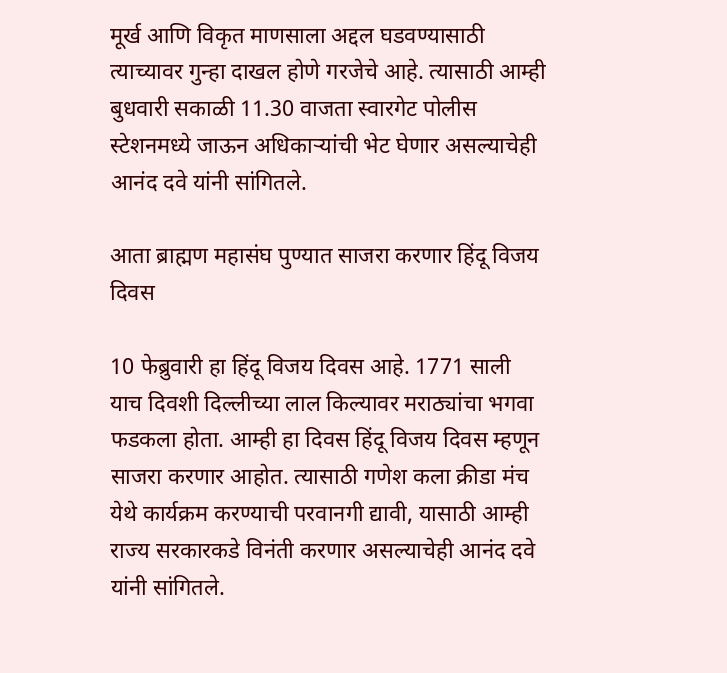मूर्ख आणि विकृत माणसाला अद्दल घडवण्यासाठी त्याच्यावर गुन्हा दाखल होणे गरजेचे आहे. त्यासाठी आम्ही बुधवारी सकाळी 11.30 वाजता स्वारगेट पोलीस स्टेशनमध्ये जाऊन अधिकाऱ्यांची भेट घेणार असल्याचेही आनंद दवे यांनी सांगितले.

आता ब्राह्मण महासंघ पुण्यात साजरा करणार हिंदू विजय दिवस

10 फेब्रुवारी हा हिंदू विजय दिवस आहे. 1771 साली याच दिवशी दिल्लीच्या लाल किल्यावर मराठ्यांचा भगवा फडकला होता. आम्ही हा दिवस हिंदू विजय दिवस म्हणून साजरा करणार आहोत. त्यासाठी गणेश कला क्रीडा मंच येथे कार्यक्रम करण्याची परवानगी द्यावी, यासाठी आम्ही राज्य सरकारकडे विनंती करणार असल्याचेही आनंद दवे यांनी सांगितले.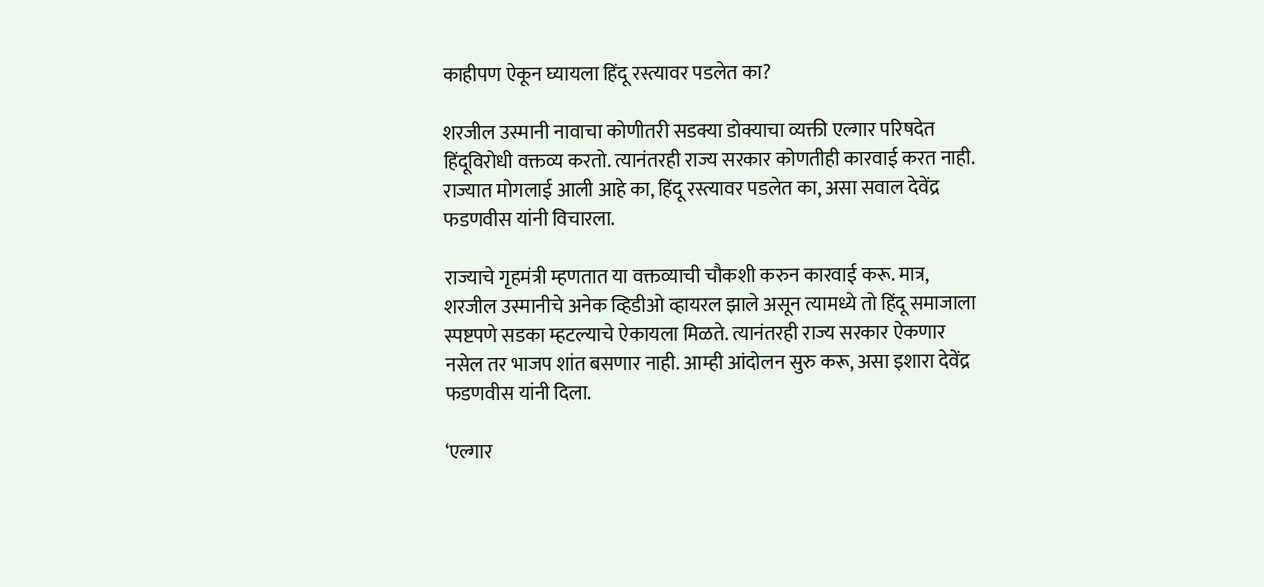काहीपण ऐकून घ्यायला हिंदू रस्त्यावर पडलेत का?

शरजील उस्मानी नावाचा कोणीतरी सडक्या डोक्याचा व्यक्ती एल्गार परिषदेत हिंदूविरोधी वक्तव्य करतो. त्यानंतरही राज्य सरकार कोणतीही कारवाई करत नाही. राज्यात मोगलाई आली आहे का, हिंदू रस्त्यावर पडलेत का, असा सवाल देवेंद्र फडणवीस यांनी विचारला.

राज्याचे गृहमंत्री म्हणतात या वक्तव्याची चौकशी करुन कारवाई करू. मात्र, शरजील उस्मानीचे अनेक व्हिडीओ व्हायरल झाले असून त्यामध्ये तो हिंदू समाजाला स्पष्टपणे सडका म्हटल्याचे ऐकायला मिळते. त्यानंतरही राज्य सरकार ऐकणार नसेल तर भाजप शांत बसणार नाही. आम्ही आंदोलन सुरु करू, असा इशारा देवेंद्र फडणवीस यांनी दिला.

‘एल्गार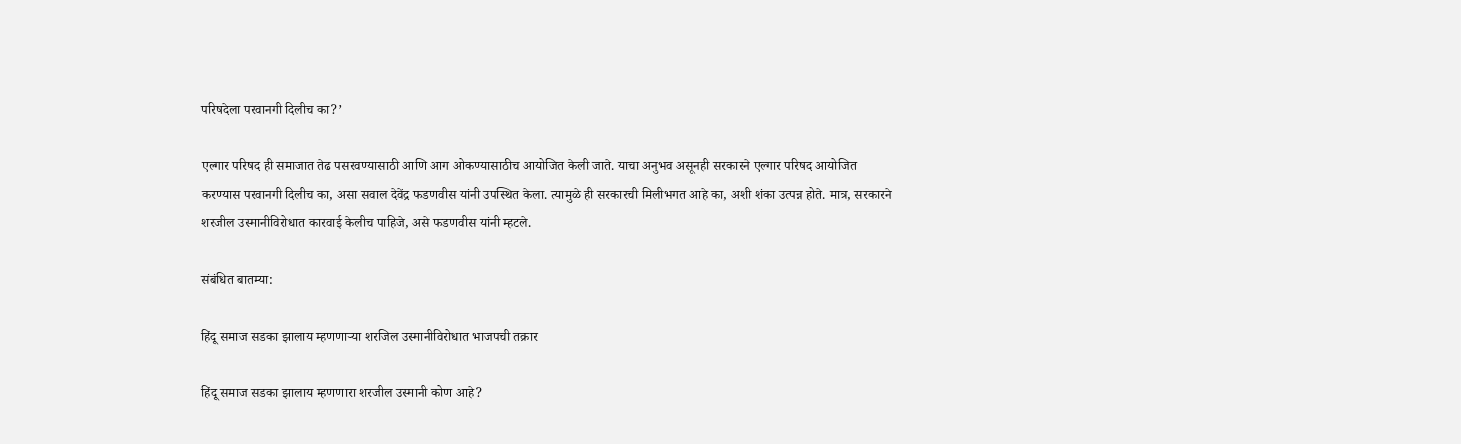परिषदेला परवानगी दिलीच का?’

एल्गार परिषद ही समाजात तेढ पसरवण्यासाठी आणि आग ओकण्यासाठीच आयोजित केली जाते. याचा अनुभव असूनही सरकारने एल्गार परिषद आयोजित करण्यास परवानगी दिलीच का, असा सवाल देवेंद्र फडणवीस यांनी उपस्थित केला. त्यामुळे ही सरकारची मिलीभगत आहे का, अशी शंका उत्पन्न होते. मात्र, सरकारने शरजील उस्मानीविरोधात कारवाई केलीच पाहिजे, असे फडणवीस यांनी म्हटले.

संबंधित बातम्या:

हिंदू समाज सडका झालाय म्हणणाऱ्या शरजिल उस्मानीविरोधात भाजपची तक्रार

हिंदू समाज सडका झालाय म्हणणारा शरजील उस्मानी कोण आहे?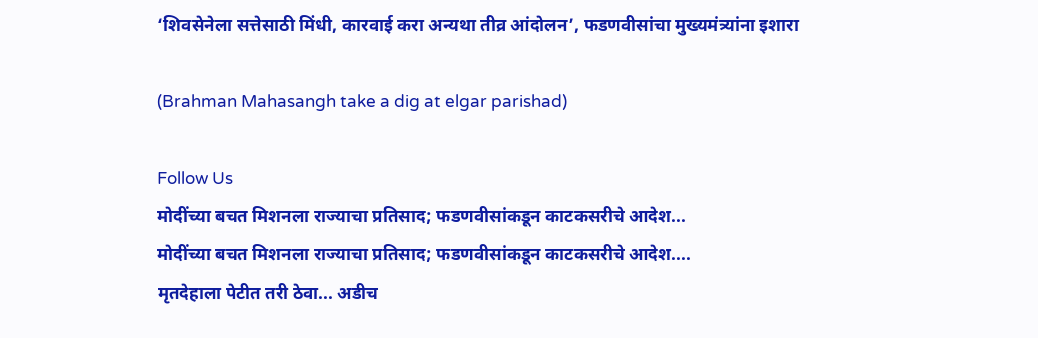‘शिवसेनेला सत्तेसाठी मिंधी, कारवाई करा अन्यथा तीव्र आंदोलन’, फडणवीसांचा मुख्यमंत्र्यांना इशारा

(Brahman Mahasangh take a dig at elgar parishad)

Follow Us
मोदींच्या बचत मिशनला राज्याचा प्रतिसाद; फडणवीसांकडून काटकसरीचे आदेश...
मोदींच्या बचत मिशनला राज्याचा प्रतिसाद; फडणवीसांकडून काटकसरीचे आदेश....
मृतदेहाला पेटीत तरी ठेवा... अडीच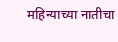महिन्याच्या नातीचा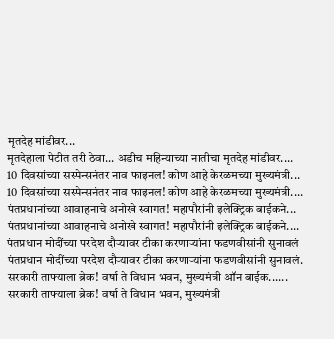मृतदेह मांडीवर...
मृतदेहाला पेटीत तरी ठेवा... अडीच महिन्याच्या नातीचा मृतदेह मांडीवर....
10 दिवसांच्या सस्पेन्सनंतर नाव फाइनल! कोण आहे केरळमच्या मुख्यमंत्री...
10 दिवसांच्या सस्पेन्सनंतर नाव फाइनल! कोण आहे केरळमच्या मुख्यमंत्री....
पंतप्रधानांच्या आवाहनाचे अनोखे स्वागत! महापौरांनी इलेक्ट्रिक बाईकने...
पंतप्रधानांच्या आवाहनाचे अनोखे स्वागत! महापौरांनी इलेक्ट्रिक बाईकने....
पंतप्रधान मोदींच्या परदेश दौऱ्यावर टीका करणाऱ्यांना फडणवीसांनी सुनावलं
पंतप्रधान मोदींच्या परदेश दौऱ्यावर टीका करणाऱ्यांना फडणवीसांनी सुनावलं.
सरकारी ताफ्याला ब्रेक! वर्षा ते विधान भवन, मुख्यमंत्री ऑन बाईक......
सरकारी ताफ्याला ब्रेक! वर्षा ते विधान भवन, मुख्यमंत्री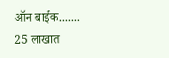ऑन बाईक.......
25 लाखात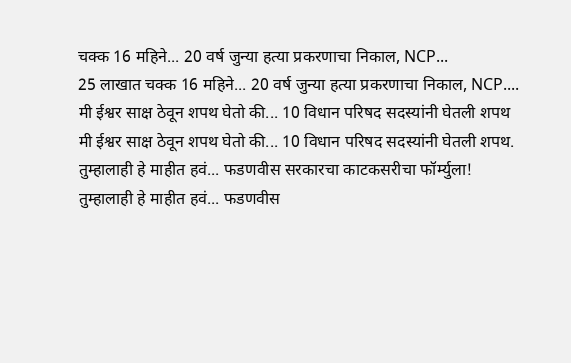चक्क 16 महिने... 20 वर्ष जुन्या हत्या प्रकरणाचा निकाल, NCP...
25 लाखात चक्क 16 महिने... 20 वर्ष जुन्या हत्या प्रकरणाचा निकाल, NCP....
मी ईश्वर साक्ष ठेवून शपथ घेतो की... 10 विधान परिषद सदस्यांनी घेतली शपथ
मी ईश्वर साक्ष ठेवून शपथ घेतो की... 10 विधान परिषद सदस्यांनी घेतली शपथ.
तुम्हालाही हे माहीत हवं... फडणवीस सरकारचा काटकसरीचा फॉर्म्युला!
तुम्हालाही हे माहीत हवं... फडणवीस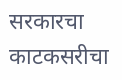सरकारचा काटकसरीचा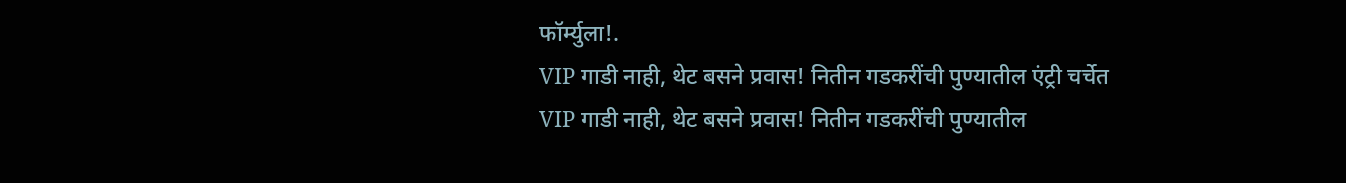फॉर्म्युला!.
VIP गाडी नाही, थेट बसने प्रवास! नितीन गडकरींची पुण्यातील एंट्री चर्चेत
VIP गाडी नाही, थेट बसने प्रवास! नितीन गडकरींची पुण्यातील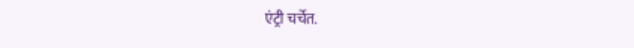एंट्री चर्चेत.